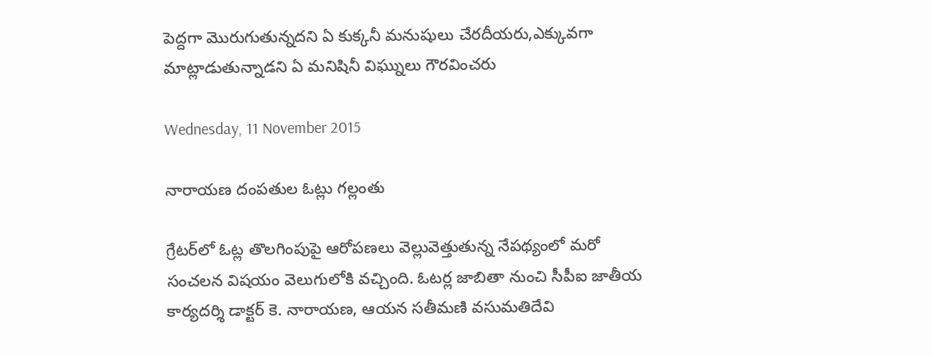పెద్దగా మొరుగుతున్నదని ఏ కుక్కనీ మనుషులు చేరదీయరు,ఎక్కువగా మాట్లాడుతున్నాడని ఏ మనిషినీ విఘ్నులు గౌరవించరు

Wednesday, 11 November 2015

నారాయణ దంపతుల ఓట్లు గల్లంతు

గ్రేటర్‌లో ఓట్ల తొలగింపుపై ఆరోపణలు వెల్లువెత్తుతున్న నేపథ్యంలో మరో సంచలన విషయం వెలుగులోకి వచ్చింది. ఓటర్ల జాబితా నుంచి సీపీఐ జాతీయ కార్యదర్శి డాక్టర్‌ కె. నారాయణ, ఆయన సతీమణి వసుమతిదేవి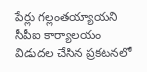పేర్లు గల్లంతయ్యాయని సీపీఐ కార్యాలయం విడుదల చేసిన ప్రకటనలో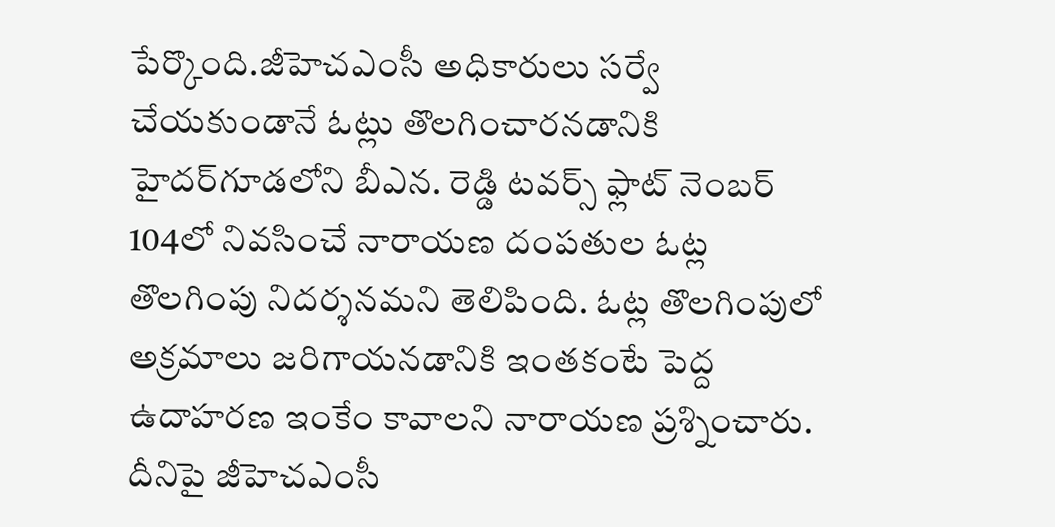పేర్కొంది.జీహెచఎంసీ అధికారులు సర్వే చేయకుండానే ఓట్లు తొలగించారనడానికి హైదర్‌గూడలోని బీఎన. రెడ్డి టవర్స్‌ ఫ్లాట్‌ నెంబర్‌ 104లో నివసించే నారాయణ దంపతుల ఓట్ల తొలగింపు నిదర్శనమని తెలిపింది. ఓట్ల తొలగింపులో అక్రమాలు జరిగాయనడానికి ఇంతకంటే పెద్ద ఉదాహరణ ఇంకేం కావాలని నారాయణ ప్రశ్నించారు. దీనిపై జీహెచఎంసీ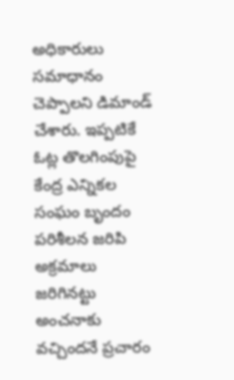అధికారులు సమాధానం చెప్పాలని డిమాండ్‌ చేశారు. ఇప్పటికే ఓట్ల తొలగింపుపై కేంద్ర ఎన్నికల సంఘం బృందం పరిశీలన జరిపి అక్రమాలు జరిగినట్టు అంచనాకు వచ్చిందనే ప్రచారం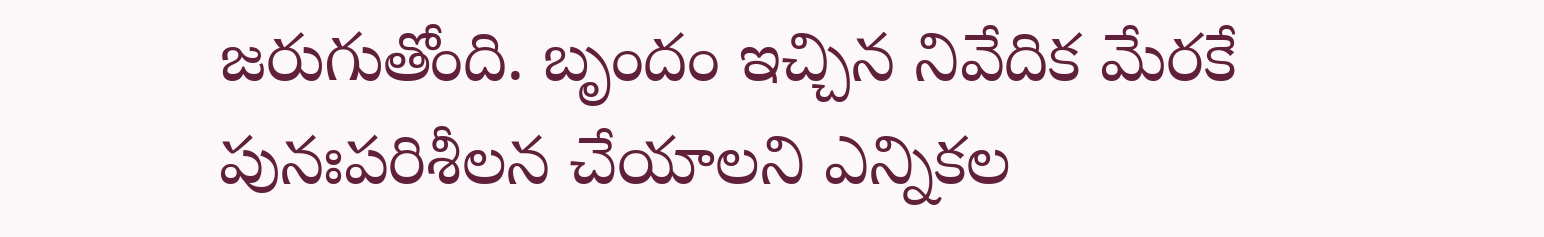జరుగుతోంది. బృందం ఇచ్చిన నివేదిక మేరకే పునఃపరిశీలన చేయాలని ఎన్నికల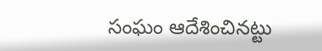సంఘం ఆదేశించినట్టు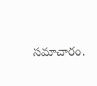సమాచారం.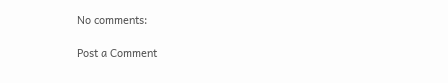No comments:

Post a Comment